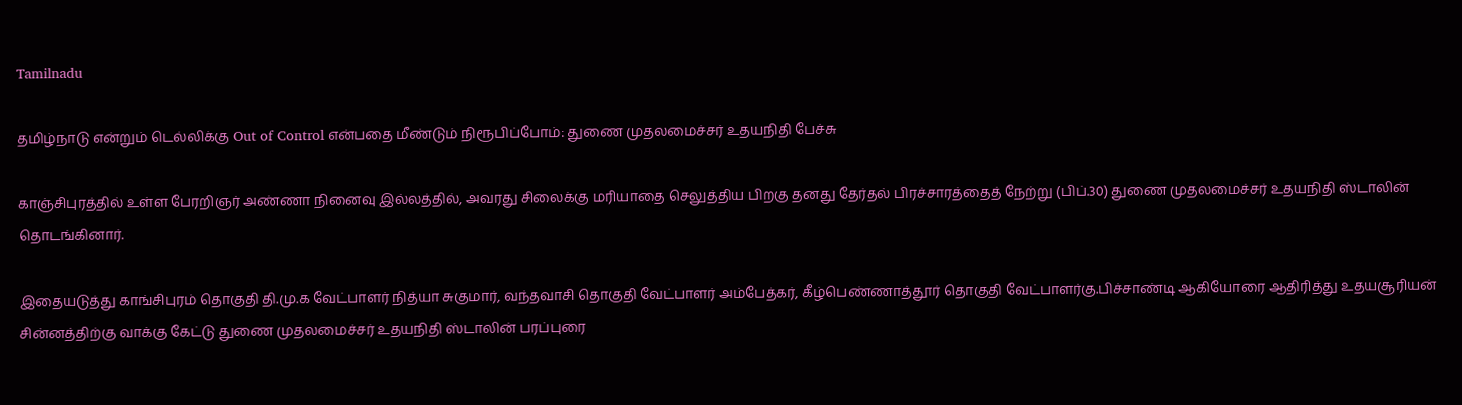Tamilnadu

தமிழ்நாடு என்றும் டெல்லிக்கு Out of Control என்பதை மீண்டும் நிரூபிப்போம்: துணை முதலமைச்சர் உதயநிதி பேச்சு

காஞ்சிபுரத்தில் உள்ள பேரறிஞர் அண்ணா நினைவு இல்லத்தில், அவரது சிலைக்கு மரியாதை செலுத்திய பிறகு தனது தேர்தல் பிரச்சாரத்தைத் நேற்று (பிப்.30) துணை முதலமைச்சர் உதயநிதி ஸ்டாலின் தொடங்கினார்.

இதையடுத்து காங்சிபுரம் தொகுதி தி.மு.க வேட்பாளர் நித்யா சுகுமார், வந்தவாசி தொகுதி வேட்பாளர் அம்பேத்கர், கீழ்பெண்ணாத்தூர் தொகுதி வேட்பாளர்கு.பிச்சாண்டி ஆகியோரை ஆதிரித்து உதயசூரியன் சின்னத்திற்கு வாக்கு கேட்டு துணை முதலமைச்சர் உதயநிதி ஸ்டாலின் பரப்புரை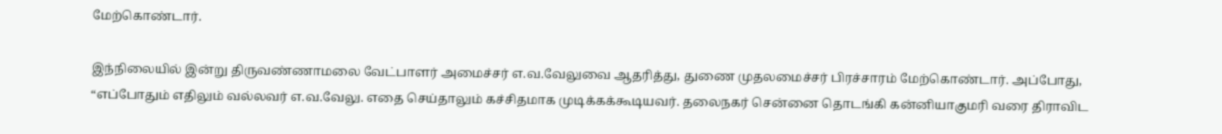மேற்கொண்டார்.

இந்நிலையில் இன்று திருவண்ணாமலை வேட்பாளர் அமைச்சர் எ.வ.வேலுவை ஆதரித்து, துணை முதலமைச்சர் பிரச்சாரம் மேற்கொண்டார். அப்போது, “எப்போதும் எதிலும் வல்லவர் எ.வ.வேலு. எதை செய்தாலும் கச்சிதமாக முடிக்கக்கூடியவர். தலைநகர் சென்னை தொடங்கி கன்னியாகுமரி வரை திராவிட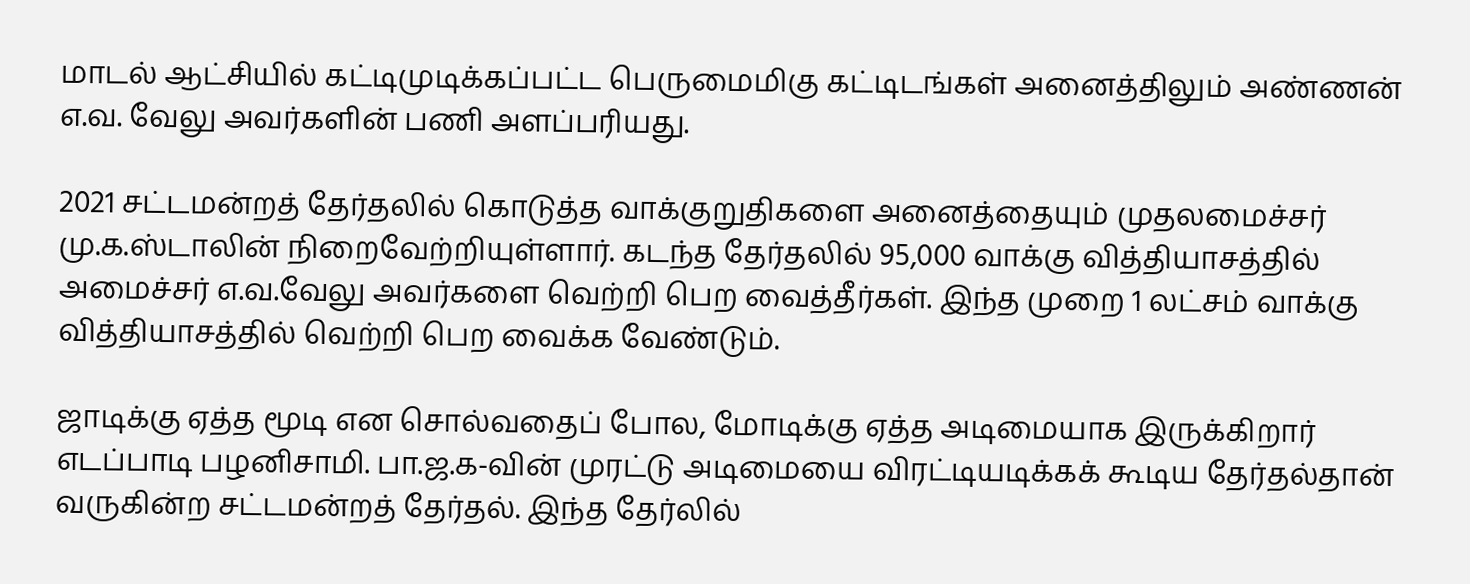மாடல் ஆட்சியில் கட்டிமுடிக்கப்பட்ட பெருமைமிகு கட்டிடங்கள் அனைத்திலும் அண்ணன் எ.வ. வேலு அவர்களின் பணி அளப்பரியது.

2021 சட்டமன்றத் தேர்தலில் கொடுத்த வாக்குறுதிகளை அனைத்தையும் முதலமைச்சர் மு.க.ஸ்டாலின் நிறைவேற்றியுள்ளார். கடந்த தேர்தலில் 95,000 வாக்கு வித்தியாசத்தில் அமைச்சர் எ.வ.வேலு அவர்களை வெற்றி பெற வைத்தீர்கள். இந்த முறை 1 லட்சம் வாக்கு வித்தியாசத்தில் வெற்றி பெற வைக்க வேண்டும்.

ஜாடிக்கு ஏத்த மூடி என சொல்வதைப் போல, மோடிக்கு ஏத்த அடிமையாக இருக்கிறார் எடப்பாடி பழனிசாமி. பா.ஜ.க-வின் முரட்டு அடிமையை விரட்டியடிக்கக் கூடிய தேர்தல்தான் வருகின்ற சட்டமன்றத் தேர்தல். இந்த தேர்லில்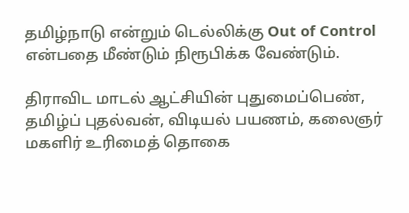தமிழ்நாடு என்றும் டெல்லிக்கு Out of Control என்பதை மீண்டும் நிரூபிக்க வேண்டும்.

திராவிட மாடல் ஆட்சியின் புதுமைப்பெண், தமிழ்ப் புதல்வன், விடியல் பயணம், கலைஞர் மகளிர் உரிமைத் தொகை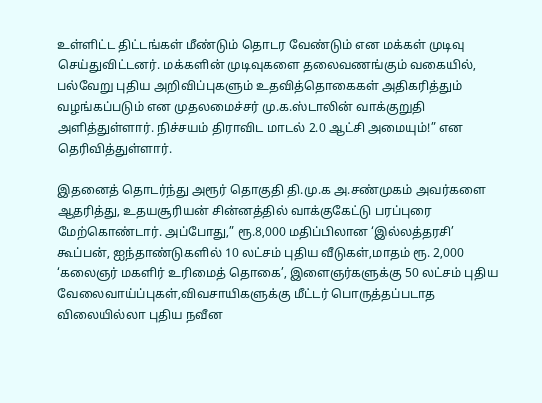உள்ளிட்ட திட்டங்கள் மீண்டும் தொடர வேண்டும் என மக்கள் முடிவு செய்துவிட்டனர். மக்களின் முடிவுகளை தலைவணங்கும் வகையில், பல்வேறு புதிய அறிவிப்புகளும் உதவித்தொகைகள் அதிகரித்தும் வழங்கப்படும் என முதலமைச்சர் மு.க.ஸ்டாலின் வாக்குறுதி அளித்துள்ளார். நிச்சயம் திராவிட மாடல் 2.0 ஆட்சி அமையும்!” என தெரிவித்துள்ளார்.

இதனைத் தொடர்ந்து அரூர் தொகுதி தி.மு.க அ.சண்முகம் அவர்களை ஆதரித்து, உதயசூரியன் சின்னத்தில் வாக்குகேட்டு பரப்புரை மேற்கொண்டார். அப்போது,” ரூ.8,000 மதிப்பிலான ‘இல்லத்தரசி’ கூப்பன், ஐந்தாண்டுகளில் 10 லட்சம் புதிய வீடுகள்,மாதம் ரூ. 2,000 ‘கலைஞர் மகளிர் உரிமைத் தொகை’, இளைஞர்களுக்கு 50 லட்சம் புதிய வேலைவாய்ப்புகள்,விவசாயிகளுக்கு மீட்டர் பொருத்தப்படாத விலையில்லா புதிய நவீன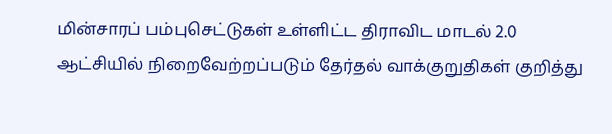மின்சாரப் பம்புசெட்டுகள் உள்ளிட்ட திராவிட மாடல் 2.0 ஆட்சியில் நிறைவேற்றப்படும் தேர்தல் வாக்குறுதிகள் குறித்து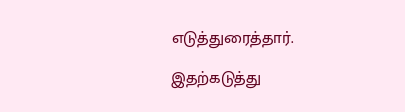எடுத்துரைத்தார்.

இதற்கடுத்து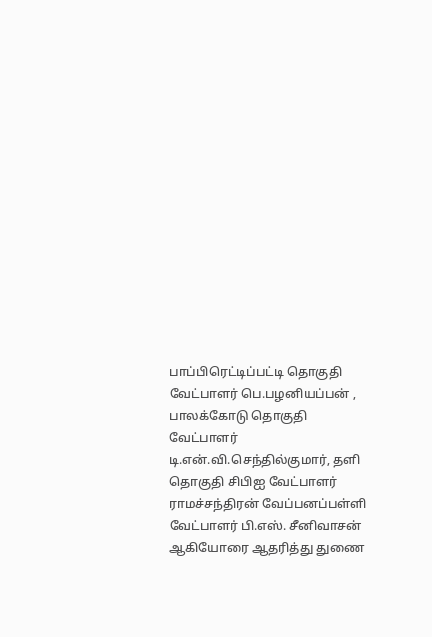பாப்பிரெட்டிப்பட்டி தொகுதி வேட்பாளர் பெ.பழனியப்பன் , பாலக்கோடு தொகுதி வேட்பாளர் டி.என்.வி.செந்தில்குமார், தளி தொகுதி சிபிஐ வேட்பாளர் ராமச்சந்திரன் வேப்பனப்பள்ளி வேட்பாளர் பி.எஸ். சீனிவாசன் ஆகியோரை ஆதரித்து துணை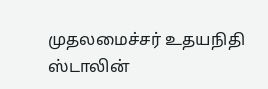முதலமைச்சர் உதயநிதி ஸ்டாலின்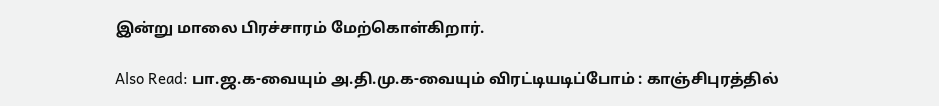இன்று மாலை பிரச்சாரம் மேற்கொள்கிறார்.

Also Read: பா.ஜ.க-வையும் அ.தி.மு.க-வையும் விரட்டியடிப்போம் : காஞ்சிபுரத்தில்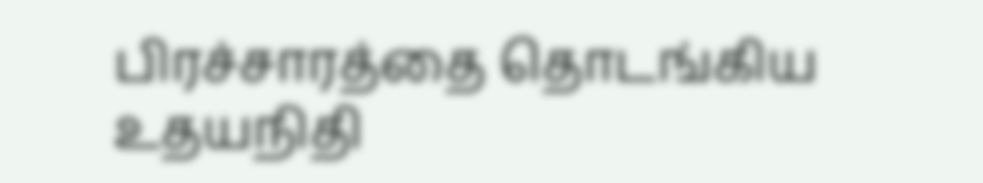பிரச்சாரத்தை தொடங்கிய உதயநிதி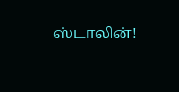ஸ்டாலின்!